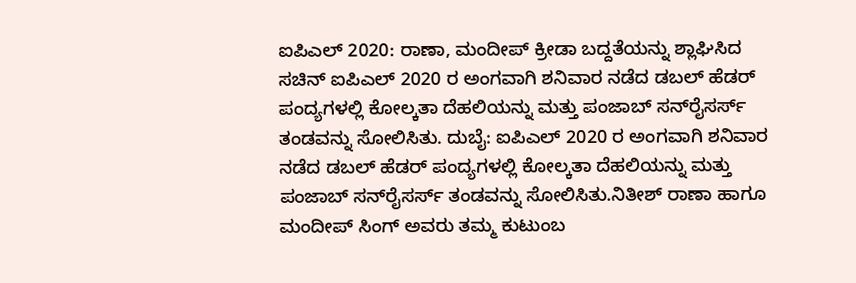ಐಪಿಎಲ್ 2020: ರಾಣಾ, ಮಂದೀಪ್‌ ಕ್ರೀಡಾ ಬದ್ದತೆಯನ್ನು ಶ್ಲಾಘಿಸಿದ ಸಚಿನ್‌ ಐಪಿಎಲ್ 2020 ರ ಅಂಗವಾಗಿ ಶನಿವಾರ ನಡೆದ ಡಬಲ್ ಹೆಡರ್ ಪಂದ್ಯಗಳಲ್ಲಿ ಕೋಲ್ಕತಾ ದೆಹಲಿಯನ್ನು ಮತ್ತು ಪಂಜಾಬ್ ಸನ್‌ರೈಸರ್ಸ್ ತಂಡವನ್ನು ಸೋಲಿಸಿತು. ದುಬೈ: ಐಪಿಎಲ್ 2020 ರ ಅಂಗವಾಗಿ ಶನಿವಾರ ನಡೆದ ಡಬಲ್ ಹೆಡರ್ ಪಂದ್ಯಗಳಲ್ಲಿ ಕೋಲ್ಕತಾ ದೆಹಲಿಯನ್ನು ಮತ್ತು ಪಂಜಾಬ್ ಸನ್‌ರೈಸರ್ಸ್ ತಂಡವನ್ನು ಸೋಲಿಸಿತು.ನಿತೀಶ್ ರಾಣಾ ಹಾಗೂ ಮಂದೀಪ್‌ ಸಿಂಗ್‌ ಅವರು ತಮ್ಮ ಕುಟುಂಬ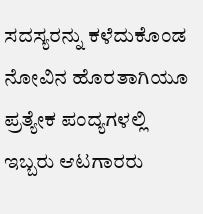ಸದಸ್ಯರನ್ನು ಕಳೆದುಕೊಂಡ ನೋವಿನ ಹೊರತಾಗಿಯೂ ಪ್ರತ್ಯೇಕ ಪಂದ್ಯಗಳಲ್ಲಿ ಇಬ್ಬರು ಆಟಗಾರರು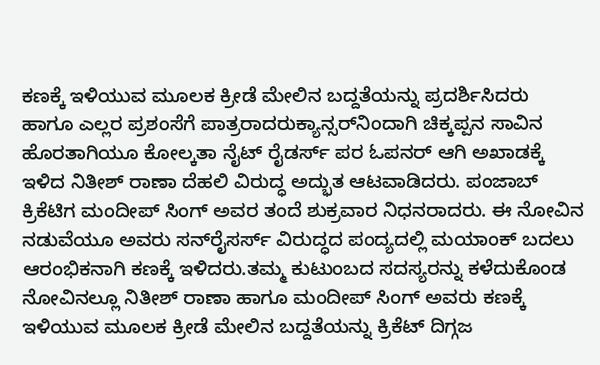ಕಣಕ್ಕೆ ಇಳಿಯುವ ಮೂಲಕ ಕ್ರೀಡೆ ಮೇಲಿನ ಬದ್ದತೆಯನ್ನು ಪ್ರದರ್ಶಿಸಿದರು ಹಾಗೂ ಎಲ್ಲರ ಪ್ರಶಂಸೆಗೆ ಪಾತ್ರರಾದರುಕ್ಯಾನ್ಸರ್‌ನಿಂದಾಗಿ ಚಿಕ್ಕಪ್ಪನ ಸಾವಿನ ಹೊರತಾಗಿಯೂ ಕೋಲ್ಕತಾ ನೈಟ್‌ ರೈಡರ್ಸ್ ಪರ ಓಪನರ್ ಆಗಿ ಅಖಾಡಕ್ಕೆ ಇಳಿದ ನಿತೀಶ್ ರಾಣಾ ದೆಹಲಿ ವಿರುದ್ಧ ಅದ್ಭುತ ಆಟವಾಡಿದರು. ಪಂಜಾಬ್ ಕ್ರಿಕೆಟಿಗ ಮಂದೀಪ್‌ ಸಿಂಗ್‌ ಅವರ ತಂದೆ ಶುಕ್ರವಾರ ನಿಧನರಾದರು. ಈ ನೋವಿನ ನಡುವೆಯೂ ಅವರು ಸನ್‌ರೈಸರ್ಸ್‌ ವಿರುದ್ಧದ ಪಂದ್ಯದಲ್ಲಿ ಮಯಾಂಕ್‌ ಬದಲು ಆರಂಭಿಕನಾಗಿ ಕಣಕ್ಕೆ ಇಳಿದರು.ತಮ್ಮ ಕುಟುಂಬದ ಸದಸ್ಯರನ್ನು ಕಳೆದುಕೊಂಡ ನೋವಿನಲ್ಲೂ ನಿತೀಶ್‌ ರಾಣಾ ಹಾಗೂ ಮಂದೀಪ್‌ ಸಿಂಗ್‌ ಅವರು ಕಣಕ್ಕೆ ಇಳಿಯುವ ಮೂಲಕ ಕ್ರೀಡೆ ಮೇಲಿನ ಬದ್ದತೆಯನ್ನು ಕ್ರಿಕೆಟ್‌ ದಿಗ್ಗಜ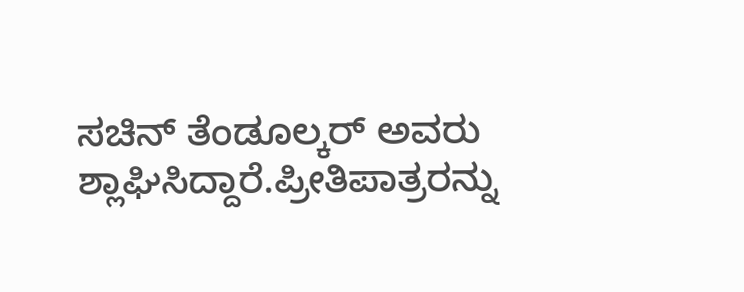ಸಚಿನ್ ತೆಂಡೂಲ್ಕರ್‌ ಅವರು ಶ್ಲಾಘಿಸಿದ್ದಾರೆ.ಪ್ರೀತಿಪಾತ್ರರನ್ನು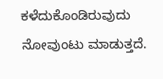ಕಳೆದುಕೊಂಡಿರುವುದು ನೋವುಂಟು ಮಾಡುತ್ತದೆ.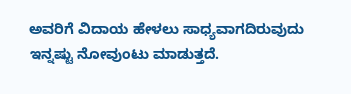ಅವರಿಗೆ ವಿದಾಯ ಹೇಳಲು ಸಾಧ್ಯವಾಗದಿರುವುದು ಇನ್ನಷ್ಟು ನೋವುಂಟು ಮಾಡುತ್ತದೆ.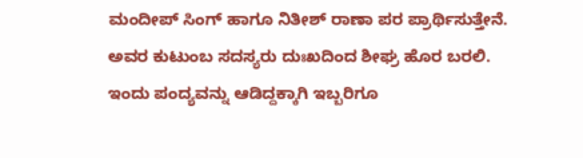ಮಂದೀಪ್ ಸಿಂಗ್ ಹಾಗೂ ನಿತೀಶ್ ರಾಣಾ ಪರ ಪ್ರಾರ್ಥಿಸುತ್ತೇನೆ. ಅವರ ಕುಟುಂಬ ಸದಸ್ಯರು ದುಃಖದಿಂದ ಶೀಘ್ರ ಹೊರ ಬರಲಿ. ಇಂದು ಪಂದ್ಯವನ್ನು ಆಡಿದ್ದಕ್ಕಾಗಿ ಇಬ್ಬರಿಗೂ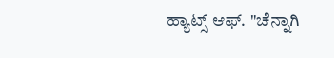ಹ್ಯಾಟ್ಸ್ ಆಫ್. "ಚೆನ್ನಾಗಿ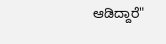ಆಡಿದ್ದಾರೆ"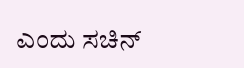ಎಂದು ಸಚಿನ್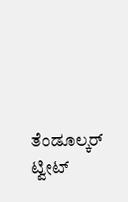ತೆಂಡೂಲ್ಕರ್ ಟ್ವೀಟ್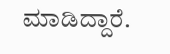ಮಾಡಿದ್ದಾರೆ.